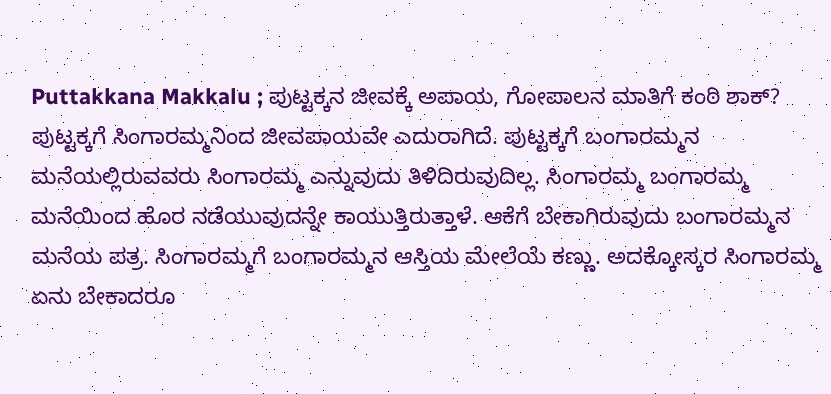Puttakkana Makkalu ; ಪುಟ್ಟಕ್ಕನ ಜೀವಕ್ಕೆ ಅಪಾಯ, ಗೋಪಾಲನ ಮಾತಿಗೆ ಕಂಠಿ ಶಾಕ್?
ಪುಟ್ಟಕ್ಕಗೆ ಸಿಂಗಾರಮ್ಮನಿಂದ ಜೀವಪಾಯವೇ ಎದುರಾಗಿದೆ. ಪುಟ್ಟಕ್ಕಗೆ ಬಂಗಾರಮ್ಮನ ಮನೆಯಲ್ಲಿರುವವರು ಸಿಂಗಾರಮ್ಮ ಎನ್ನುವುದು ತಿಳಿದಿರುವುದಿಲ್ಲ. ಸಿಂಗಾರಮ್ಮ ಬಂಗಾರಮ್ಮ ಮನೆಯಿಂದ ಹೊರ ನಡೆಯುವುದನ್ನೇ ಕಾಯುತ್ತಿರುತ್ತಾಳೆ. ಆಕೆಗೆ ಬೇಕಾಗಿರುವುದು ಬಂಗಾರಮ್ಮನ ಮನೆಯ ಪತ್ರ. ಸಿಂಗಾರಮ್ಮಗೆ ಬಂಗಾರಮ್ಮನ ಆಸ್ತಿಯ ಮೇಲೆಯೆ ಕಣ್ಣು. ಅದಕ್ಕೋಸ್ಕರ ಸಿಂಗಾರಮ್ಮ ಏನು ಬೇಕಾದರೂ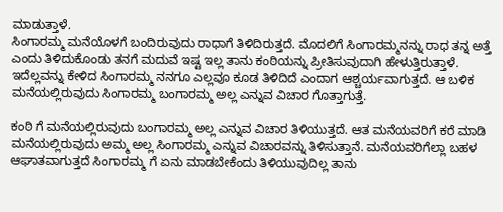ಮಾಡುತ್ತಾಳೆ.
ಸಿಂಗಾರಮ್ಮ ಮನೆಯೊಳಗೆ ಬಂದಿರುವುದು ರಾಧಾಗೆ ತಿಳಿದಿರುತ್ತದೆ. ಮೊದಲಿಗೆ ಸಿಂಗಾರಮ್ಮನನ್ನು ರಾಧ ತನ್ನ ಅತ್ತೆ ಎಂದು ತಿಳಿದುಕೊಂಡು ತನಗೆ ಮದುವೆ ಇಷ್ಟ ಇಲ್ಲ ತಾನು ಕಂಠಿಯನ್ನು ಪ್ರೀತಿಸುವುದಾಗಿ ಹೇಳುತ್ತಿರುತ್ತಾಳೆ. ಇದೆಲ್ಲವನ್ನು ಕೇಳಿದ ಸಿಂಗಾರಮ್ಮ ನನಗೂ ಎಲ್ಲವೂ ಕೂಡ ತಿಳಿದಿದೆ ಎಂದಾಗ ಆಶ್ಚರ್ಯವಾಗುತ್ತದೆ. ಆ ಬಳಿಕ ಮನೆಯಲ್ಲಿರುವುದು ಸಿಂಗಾರಮ್ಮ ಬಂಗಾರಮ್ಮ ಅಲ್ಲ ಎನ್ನುವ ವಿಚಾರ ಗೊತ್ತಾಗುತ್ತೆ.

ಕಂಠಿ ಗೆ ಮನೆಯಲ್ಲಿರುವುದು ಬಂಗಾರಮ್ಮ ಅಲ್ಲ ಎನ್ನುವ ವಿಚಾರ ತಿಳಿಯುತ್ತದೆ. ಆತ ಮನೆಯವರಿಗೆ ಕರೆ ಮಾಡಿ ಮನೆಯಲ್ಲಿರುವುದು ಅಮ್ಮ ಅಲ್ಲ ಸಿಂಗಾರಮ್ಮ ಎನ್ನುವ ವಿಚಾರವನ್ನು ತಿಳಿಸುತ್ತಾನೆ. ಮನೆಯವರಿಗೆಲ್ಲಾ ಬಹಳ ಆಘಾತವಾಗುತ್ತದೆ ಸಿಂಗಾರಮ್ಮ ಗೆ ಏನು ಮಾಡಬೇಕೆಂದು ತಿಳಿಯುವುದಿಲ್ಲ ತಾನು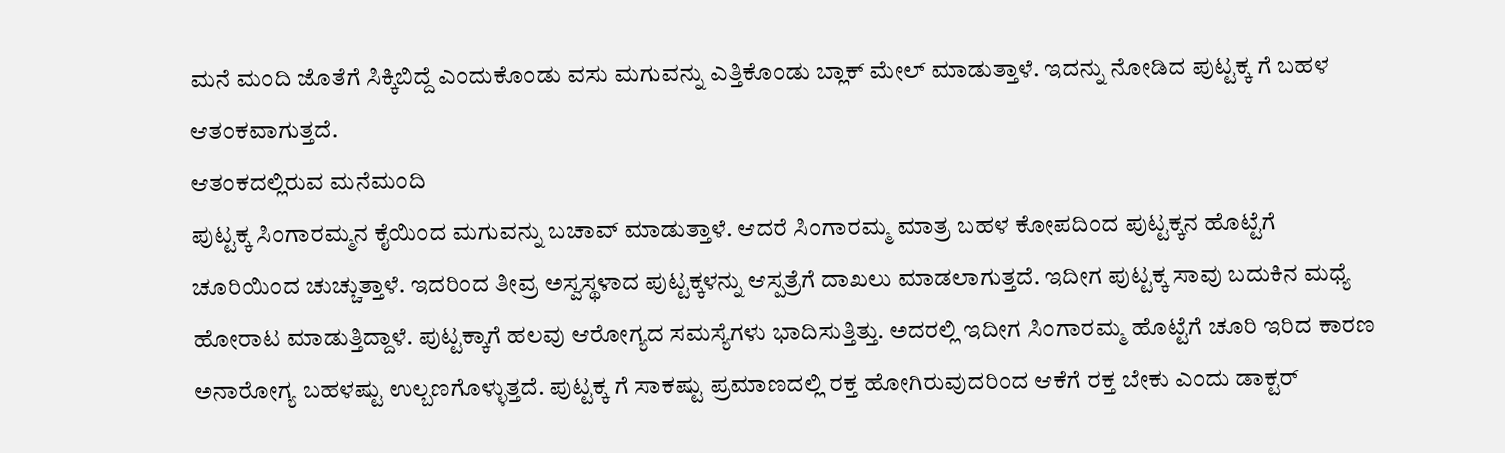ಮನೆ ಮಂದಿ ಜೊತೆಗೆ ಸಿಕ್ಕಿಬಿದ್ದೆ ಎಂದುಕೊಂಡು ವಸು ಮಗುವನ್ನು ಎತ್ತಿಕೊಂಡು ಬ್ಲಾಕ್ ಮೇಲ್ ಮಾಡುತ್ತಾಳೆ. ಇದನ್ನು ನೋಡಿದ ಪುಟ್ಟಕ್ಕ ಗೆ ಬಹಳ ಆತಂಕವಾಗುತ್ತದೆ.
ಆತಂಕದಲ್ಲಿರುವ ಮನೆಮಂದಿ
ಪುಟ್ಟಕ್ಕ ಸಿಂಗಾರಮ್ಮನ ಕೈಯಿಂದ ಮಗುವನ್ನು ಬಚಾವ್ ಮಾಡುತ್ತಾಳೆ. ಆದರೆ ಸಿಂಗಾರಮ್ಮ ಮಾತ್ರ ಬಹಳ ಕೋಪದಿಂದ ಪುಟ್ಟಕ್ಕನ ಹೊಟ್ಟೆಗೆ ಚೂರಿಯಿಂದ ಚುಚ್ಚುತ್ತಾಳೆ. ಇದರಿಂದ ತೀವ್ರ ಅಸ್ವಸ್ಥಳಾದ ಪುಟ್ಟಕ್ಕಳನ್ನು ಆಸ್ಪತ್ರೆಗೆ ದಾಖಲು ಮಾಡಲಾಗುತ್ತದೆ. ಇದೀಗ ಪುಟ್ಟಕ್ಕ ಸಾವು ಬದುಕಿನ ಮಧ್ಯೆ ಹೋರಾಟ ಮಾಡುತ್ತಿದ್ದಾಳೆ. ಪುಟ್ಟಕ್ಕಾಗೆ ಹಲವು ಆರೋಗ್ಯದ ಸಮಸ್ಯೆಗಳು ಭಾದಿಸುತ್ತಿತ್ತು. ಅದರಲ್ಲಿ ಇದೀಗ ಸಿಂಗಾರಮ್ಮ ಹೊಟ್ಟೆಗೆ ಚೂರಿ ಇರಿದ ಕಾರಣ ಅನಾರೋಗ್ಯ ಬಹಳಷ್ಟು ಉಲ್ಬಣಗೊಳ್ಳುತ್ತದೆ. ಪುಟ್ಟಕ್ಕ ಗೆ ಸಾಕಷ್ಟು ಪ್ರಮಾಣದಲ್ಲಿ ರಕ್ತ ಹೋಗಿರುವುದರಿಂದ ಆಕೆಗೆ ರಕ್ತ ಬೇಕು ಎಂದು ಡಾಕ್ಟರ್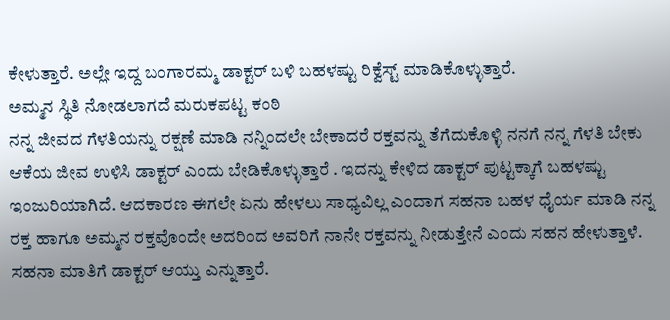ಕೇಳುತ್ತಾರೆ. ಅಲ್ಲೇ ಇದ್ದ ಬಂಗಾರಮ್ಮ ಡಾಕ್ಟರ್ ಬಳಿ ಬಹಳಷ್ಟು ರಿಕ್ವೆಸ್ಟ್ ಮಾಡಿಕೊಳ್ಳುತ್ತಾರೆ.
ಅಮ್ಮನ ಸ್ಥಿತಿ ನೋಡಲಾಗದೆ ಮರುಕಪಟ್ಟ ಕಂಠಿ
ನನ್ನ ಜೀವದ ಗೆಳತಿಯನ್ನು ರಕ್ಷಣೆ ಮಾಡಿ ನನ್ನಿಂದಲೇ ಬೇಕಾದರೆ ರಕ್ತವನ್ನು ತೆಗೆದುಕೊಳ್ಳಿ ನನಗೆ ನನ್ನ ಗೆಳತಿ ಬೇಕು ಆಕೆಯ ಜೀವ ಉಳಿಸಿ ಡಾಕ್ಟರ್ ಎಂದು ಬೇಡಿಕೊಳ್ಳುತ್ತಾರೆ . ಇದನ್ನು ಕೇಳಿದ ಡಾಕ್ಟರ್ ಪುಟ್ಟಕ್ಕಾಗೆ ಬಹಳಷ್ಟು ಇಂಜುರಿಯಾಗಿದೆ. ಆದಕಾರಣ ಈಗಲೇ ಏನು ಹೇಳಲು ಸಾಧ್ಯವಿಲ್ಲ ಎಂದಾಗ ಸಹನಾ ಬಹಳ ಧೈರ್ಯ ಮಾಡಿ ನನ್ನ ರಕ್ತ ಹಾಗೂ ಅಮ್ಮನ ರಕ್ತವೊಂದೇ ಅದರಿಂದ ಅವರಿಗೆ ನಾನೇ ರಕ್ತವನ್ನು ನೀಡುತ್ತೇನೆ ಎಂದು ಸಹನ ಹೇಳುತ್ತಾಳೆ. ಸಹನಾ ಮಾತಿಗೆ ಡಾಕ್ಟರ್ ಆಯ್ತು ಎನ್ನುತ್ತಾರೆ.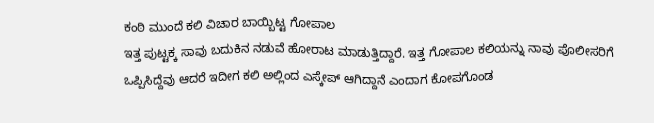ಕಂಠಿ ಮುಂದೆ ಕಲಿ ವಿಚಾರ ಬಾಯ್ಬಿಟ್ಟ ಗೋಪಾಲ
ಇತ್ತ ಪುಟ್ಟಕ್ಕ ಸಾವು ಬದುಕಿನ ನಡುವೆ ಹೋರಾಟ ಮಾಡುತ್ತಿದ್ದಾರೆ. ಇತ್ತ ಗೋಪಾಲ ಕಲಿಯನ್ನು ನಾವು ಪೊಲೀಸರಿಗೆ ಒಪ್ಪಿಸಿದ್ದೆವು ಆದರೆ ಇದೀಗ ಕಲಿ ಅಲ್ಲಿಂದ ಎಸ್ಕೇಪ್ ಆಗಿದ್ದಾನೆ ಎಂದಾಗ ಕೋಪಗೊಂಡ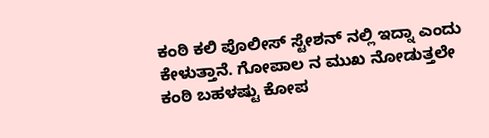ಕಂಠಿ ಕಲಿ ಪೊಲೀಸ್ ಸ್ಟೇಶನ್ ನಲ್ಲಿ ಇದ್ನಾ ಎಂದು ಕೇಳುತ್ತಾನೆ. ಗೋಪಾಲ ನ ಮುಖ ನೋಡುತ್ತಲೇ ಕಂಠಿ ಬಹಳಷ್ಟು ಕೋಪ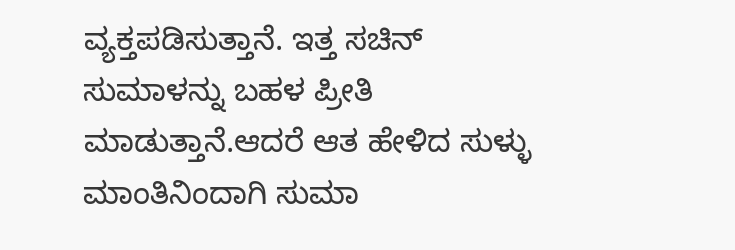ವ್ಯಕ್ತಪಡಿಸುತ್ತಾನೆ. ಇತ್ತ ಸಚಿನ್ ಸುಮಾಳನ್ನು ಬಹಳ ಪ್ರೀತಿ ಮಾಡುತ್ತಾನೆ.ಆದರೆ ಆತ ಹೇಳಿದ ಸುಳ್ಳು ಮಾಂತಿನಿಂದಾಗಿ ಸುಮಾ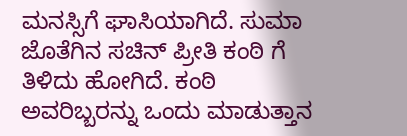ಮನಸ್ಸಿಗೆ ಘಾಸಿಯಾಗಿದೆ. ಸುಮಾ ಜೊತೆಗಿನ ಸಚಿನ್ ಪ್ರೀತಿ ಕಂಠಿ ಗೆ ತಿಳಿದು ಹೋಗಿದೆ. ಕಂಠಿ ಅವರಿಬ್ಬರನ್ನು ಒಂದು ಮಾಡುತ್ತಾನ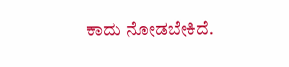ಕಾದು ನೋಡಬೇಕಿದೆ.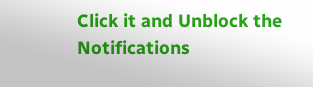Click it and Unblock the Notifications